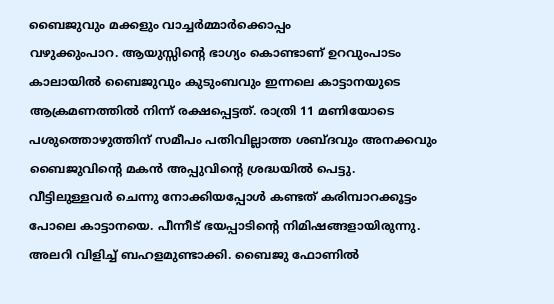ബൈജുവും മക്കളും വാച്ചർമ്മാർക്കൊപ്പം
വഴുക്കുംപാറ. ആയുസ്സിന്റെ ഭാഗ്യം കൊണ്ടാണ് ഉറവുംപാടം കാലായിൽ ബൈജുവും കുടുംബവും ഇന്നലെ കാട്ടാനയുടെ ആക്രമണത്തിൽ നിന്ന് രക്ഷപ്പെട്ടത്. രാത്രി 11 മണിയോടെ പശുത്തൊഴുത്തിന് സമീപം പതിവില്ലാത്ത ശബ്ദവും അനക്കവും ബൈജുവിന്റെ മകൻ അപ്പുവിന്റെ ശ്രദ്ധയിൽ പെട്ടു. വീട്ടിലുള്ളവർ ചെന്നു നോക്കിയപ്പോൾ കണ്ടത് കരിമ്പാറക്കൂട്ടം പോലെ കാട്ടാനയെ. പീന്നീട് ഭയപ്പാടിന്റെ നിമിഷങ്ങളായിരുന്നു. അലറി വിളിച്ച് ബഹളമുണ്ടാക്കി. ബൈജു ഫോണിൽ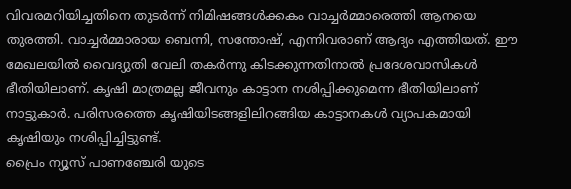വിവരമറിയിച്ചതിനെ തുടർന്ന് നിമിഷങ്ങൾക്കകം വാച്ചർമ്മാരെത്തി ആനയെ തുരത്തി. വാച്ചർമ്മാരായ ബെന്നി, സന്തോഷ്, എന്നിവരാണ് ആദ്യം എത്തിയത്. ഈ മേഖലയിൽ വൈദ്യുതി വേലി തകർന്നു കിടക്കുന്നതിനാൽ പ്രദേശവാസികൾ ഭീതിയിലാണ്. കൃഷി മാത്രമല്ല ജീവനും കാട്ടാന നശിപ്പിക്കുമെന്ന ഭീതിയിലാണ് നാട്ടുകാർ. പരിസരത്തെ കൃഷിയിടങ്ങളിലിറങ്ങിയ കാട്ടാനകൾ വ്യാപകമായി കൃഷിയും നശിപ്പിച്ചിട്ടുണ്ട്.
പ്രൈം ന്യൂസ് പാണഞ്ചേരി യുടെ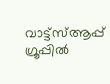വാട്ട്സ്ആപ്പ് ഗ്രൂപ്പിൽ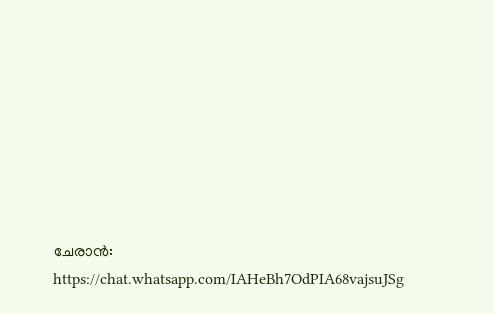ചേരാൻ: https://chat.whatsapp.com/IAHeBh7OdPIA68vajsuJSg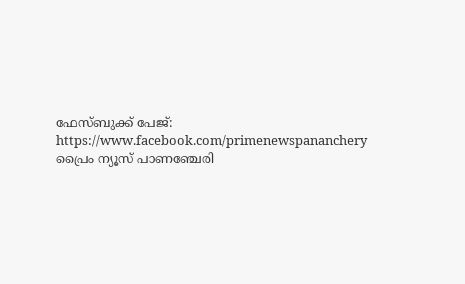ഫേസ്ബുക്ക് പേജ്: https://www.facebook.com/primenewspananchery
പ്രൈം ന്യൂസ് പാണഞ്ചേരി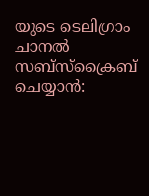യുടെ ടെലിഗ്രാം ചാനൽ സബ്സ്ക്രൈബ് ചെയ്യാൻ: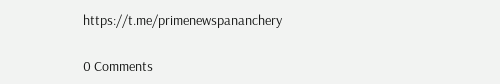https://t.me/primenewspananchery

0 Comments